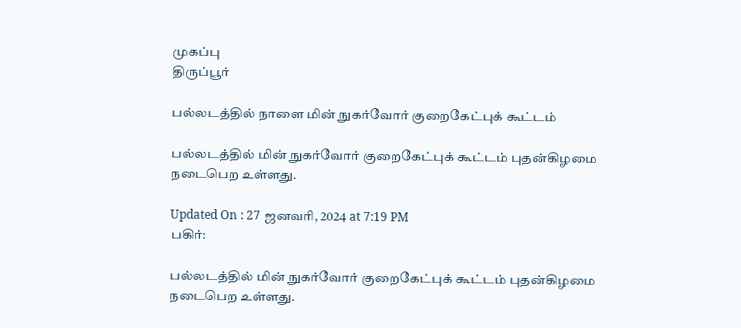முகப்பு
திருப்பூர்

பல்லடத்தில் நாளை மின் நுகர்வோர் குறைகேட்புக் கூட்டம்

பல்லடத்தில் மின் நுகர்வோர் குறைகேட்புக் கூட்டம் புதன்கிழமை நடைபெற உள்ளது.

Updated On : 27 ஜனவரி, 2024 at 7:19 PM
பகிர்:

பல்லடத்தில் மின் நுகர்வோர் குறைகேட்புக் கூட்டம் புதன்கிழமை நடைபெற உள்ளது.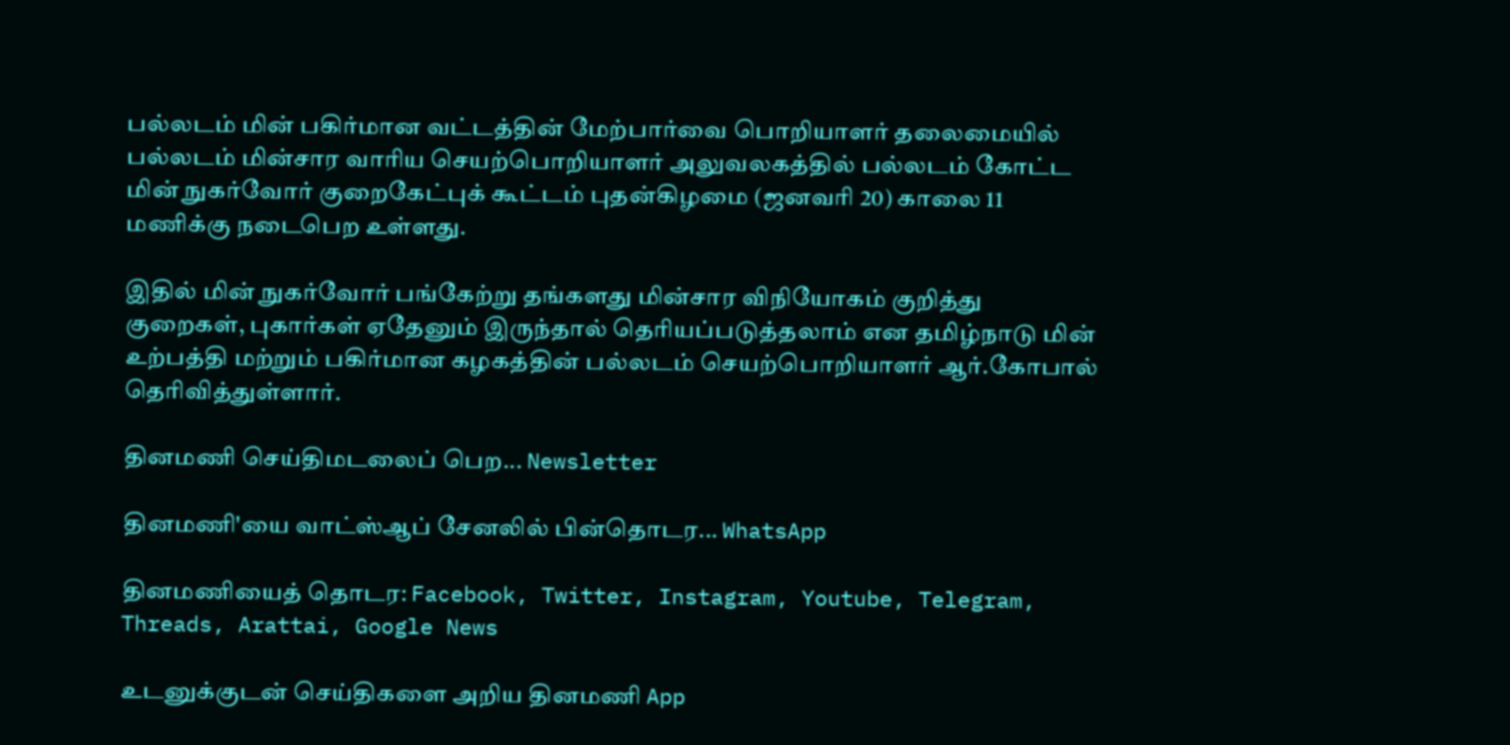பல்லடம் மின் பகிர்மான வட்டத்தின் மேற்பார்வை பொறியாளர் தலைமையில் பல்லடம் மின்சார வாரிய செயற்பொறியாளர் அலுவலகத்தில் பல்லடம் கோட்ட மின் நுகர்வோர் குறைகேட்புக் கூட்டம் புதன்கிழமை (ஜனவரி 20) காலை 11 மணிக்கு நடைபெற உள்ளது.

இதில் மின் நுகர்வோர் பங்கேற்று தங்களது மின்சார விநியோகம் குறித்து குறைகள், புகார்கள் ஏதேனும் இருந்தால் தெரியப்படுத்தலாம் என தமிழ்நாடு மின் உற்பத்தி மற்றும் பகிர்மான கழகத்தின் பல்லடம் செயற்பொறியாளர் ஆர்.கோபால் தெரிவித்துள்ளார்.

தினமணி செய்திமடலைப் பெற... Newsletter

தினமணி'யை வாட்ஸ்ஆப் சேனலில் பின்தொடர... WhatsApp

தினமணியைத் தொடர: Facebook, Twitter, Instagram, Youtube, Telegram, Threads, Arattai, Google News

உடனுக்குடன் செய்திகளை அறிய தினமணி App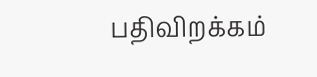பதிவிறக்கம்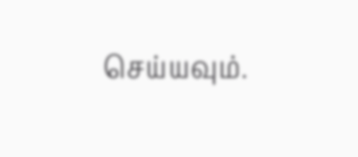செய்யவும்.